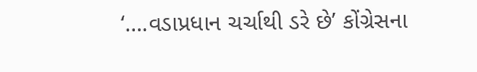‘….વડાપ્રધાન ચર્ચાથી ડરે છે’ કોંગ્રેસના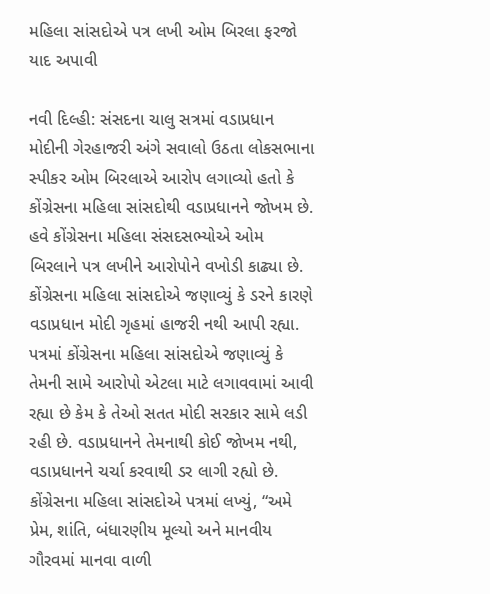મહિલા સાંસદોએ પત્ર લખી ઓમ બિરલા ફરજો યાદ અપાવી

નવી દિલ્હી: સંસદના ચાલુ સત્રમાં વડાપ્રધાન મોદીની ગેરહાજરી અંગે સવાલો ઉઠતા લોકસભાના સ્પીકર ઓમ બિરલાએ આરોપ લગાવ્યો હતો કે કોંગ્રેસના મહિલા સાંસદોથી વડાપ્રધાનને જોખમ છે. હવે કોંગ્રેસના મહિલા સંસદસભ્યોએ ઓમ બિરલાને પત્ર લખીને આરોપોને વખોડી કાઢ્યા છે. કોંગ્રેસના મહિલા સાંસદોએ જણાવ્યું કે ડરને કારણે વડાપ્રધાન મોદી ગૃહમાં હાજરી નથી આપી રહ્યા.
પત્રમાં કોંગ્રેસના મહિલા સાંસદોએ જણાવ્યું કે તેમની સામે આરોપો એટલા માટે લગાવવામાં આવી રહ્યા છે કેમ કે તેઓ સતત મોદી સરકાર સામે લડી રહી છે. વડાપ્રધાનને તેમનાથી કોઈ જોખમ નથી, વડાપ્રધાનને ચર્ચા કરવાથી ડર લાગી રહ્યો છે.
કોંગ્રેસના મહિલા સાંસદોએ પત્રમાં લખ્યું, “અમે પ્રેમ, શાંતિ, બંધારણીય મૂલ્યો અને માનવીય ગૌરવમાં માનવા વાળી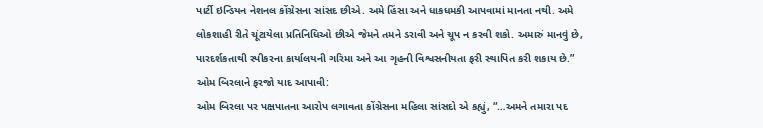પાર્ટી ઇન્ડિયન નેશનલ કોંગ્રેસના સાંસદ છીએ. અમે હિંસા અને ધાકધમકી આપવામાં માનતા નથી. અમે લોકશાહી રીતે ચૂંટાયેલા પ્રતિનિધિઓ છીએ જેમને તમને ડરાવી અને ચૂપ ન કરવી શકો. અમારું માનવું છે, પારદર્શકતાથી સ્પીકરના કાર્યાલયની ગરિમા અને આ ગૃહની વિશ્વસનીયતા ફરી સ્થાપિત કરી શકાય છે.”
ઓમ બિરલાને ફરજો યાદ આપાવી:
ઓમ બિરલા પર પક્ષપાતના આરોપ લગાવતા કોંગ્રેસના મહિલા સાંસદો એ કહ્યું, “…અમને તમારા પદ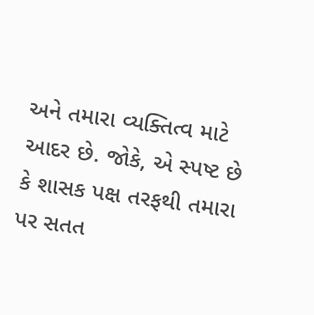અને તમારા વ્યક્તિત્વ માટે આદર છે. જોકે, એ સ્પષ્ટ છે કે શાસક પક્ષ તરફથી તમારા પર સતત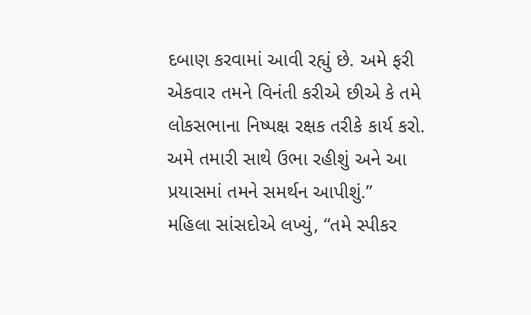દબાણ કરવામાં આવી રહ્યું છે. અમે ફરી એકવાર તમને વિનંતી કરીએ છીએ કે તમે લોકસભાના નિષ્પક્ષ રક્ષક તરીકે કાર્ય કરો. અમે તમારી સાથે ઉભા રહીશું અને આ પ્રયાસમાં તમને સમર્થન આપીશું.”
મહિલા સાંસદોએ લખ્યું, “તમે સ્પીકર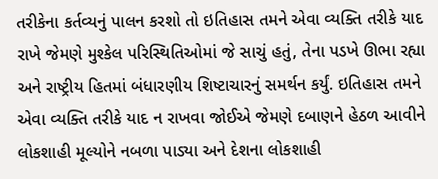તરીકેના કર્તવ્યનું પાલન કરશો તો ઇતિહાસ તમને એવા વ્યક્તિ તરીકે યાદ રાખે જેમણે મુશ્કેલ પરિસ્થિતિઓમાં જે સાચું હતું, તેના પડખે ઊભા રહ્યા અને રાષ્ટ્રીય હિતમાં બંધારણીય શિષ્ટાચારનું સમર્થન કર્યું. ઇતિહાસ તમને એવા વ્યક્તિ તરીકે યાદ ન રાખવા જોઈએ જેમણે દબાણને હેઠળ આવીને લોકશાહી મૂલ્યોને નબળા પાડ્યા અને દેશના લોકશાહી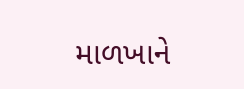માળખાને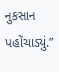નુકસાન પહોંચાડ્યું.”